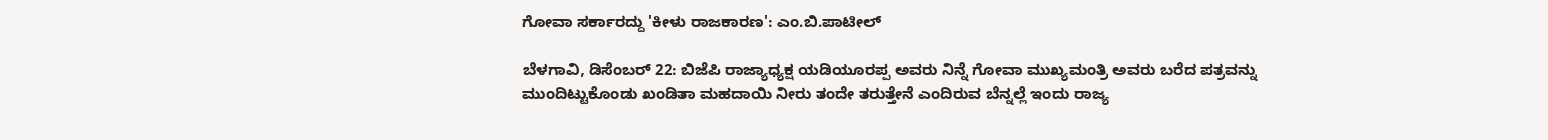ಗೋವಾ ಸರ್ಕಾರದ್ದು 'ಕೀಳು ರಾಜಕಾರಣ': ಎಂ.ಬಿ.ಪಾಟೀಲ್

ಬೆಳಗಾವಿ, ಡಿಸೆಂಬರ್ 22: ಬಿಜೆಪಿ ರಾಜ್ಯಾಧ್ಯಕ್ಷ ಯಡಿಯೂರಪ್ಪ ಅವರು ನಿನ್ನೆ ಗೋವಾ ಮುಖ್ಯಮಂತ್ರಿ ಅವರು ಬರೆದ ಪತ್ರವನ್ನು ಮುಂದಿಟ್ಟುಕೊಂಡು ಖಂಡಿತಾ ಮಹದಾಯಿ ನೀರು ತಂದೇ ತರುತ್ತೇನೆ ಎಂದಿರುವ ಬೆನ್ನಲ್ಲೆ ಇಂದು ರಾಜ್ಯ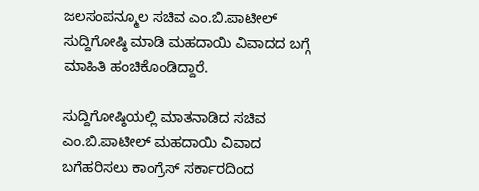ಜಲಸಂಪನ್ಮೂಲ ಸಚಿವ ಎಂ.ಬಿ.ಪಾಟೀಲ್ ಸುದ್ದಿಗೋಷ್ಠಿ ಮಾಡಿ ಮಹದಾಯಿ ವಿವಾದದ ಬಗ್ಗೆ ಮಾಹಿತಿ ಹಂಚಿಕೊಂಡಿದ್ದಾರೆ.

ಸುದ್ದಿಗೋಷ್ಠಿಯಲ್ಲಿ ಮಾತನಾಡಿದ ಸಚಿವ ಎಂ.ಬಿ.ಪಾಟೀಲ್ ಮಹದಾಯಿ ವಿವಾದ ಬಗೆಹರಿಸಲು ಕಾಂಗ್ರೆಸ್ ಸರ್ಕಾರದಿಂದ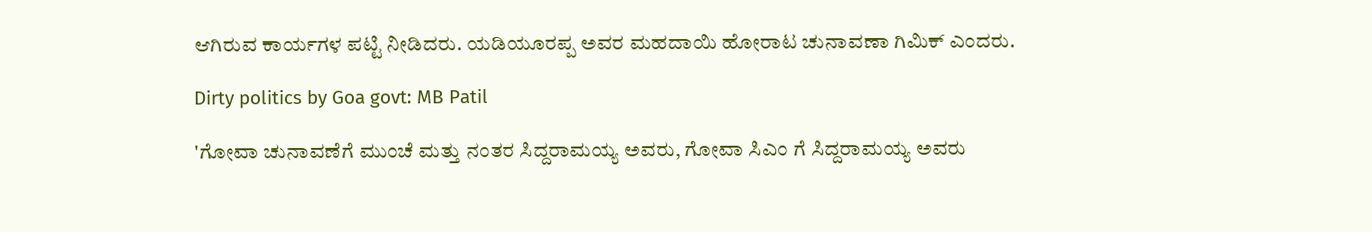ಆಗಿರುವ ಕಾರ್ಯಗಳ ಪಟ್ಟಿ ನೀಡಿದರು. ಯಡಿಯೂರಪ್ಪ ಅವರ ಮಹದಾಯಿ ಹೋರಾಟ ಚುನಾವಣಾ ಗಿಮಿಕ್ ಎಂದರು.

Dirty politics by Goa govt: MB Patil

'ಗೋವಾ ಚುನಾವಣೆಗೆ ಮುಂಚೆ ಮತ್ತು ನಂತರ ಸಿದ್ದರಾಮಯ್ಯ ಅವರು, ಗೋವಾ ಸಿಎಂ ಗೆ ಸಿದ್ದರಾಮಯ್ಯ ಅವರು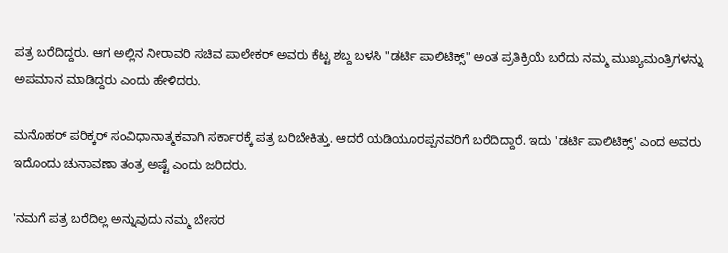ಪತ್ರ ಬರೆದಿದ್ದರು. ಆಗ ಅಲ್ಲಿನ ನೀರಾವರಿ ಸಚಿವ ಪಾಲೇಕರ್ ಅವರು ಕೆಟ್ಟ ಶಬ್ದ ಬಳಸಿ "ಡರ್ಟಿ ಪಾಲಿಟಿಕ್ಸ್" ಅಂತ ಪ್ರತಿಕ್ರಿಯೆ ಬರೆದು ನಮ್ಮ ಮುಖ್ಯಮಂತ್ರಿಗಳನ್ನು ಅಪಮಾನ ಮಾಡಿದ್ದರು ಎಂದು ಹೇಳಿದರು.

ಮನೊಹರ್ ಪರಿಕ್ಕರ್ ಸಂವಿಧಾನಾತ್ಮಕವಾಗಿ ಸರ್ಕಾರಕ್ಕೆ ಪತ್ರ ಬರಿಬೇಕಿತ್ತು. ಆದರೆ ಯಡಿಯೂರಪ್ಪನವರಿಗೆ ಬರೆದಿದ್ದಾರೆ. ಇದು 'ಡರ್ಟಿ ಪಾಲಿಟಿಕ್ಸ್' ಎಂದ ಅವರು ಇದೊಂದು ಚುನಾವಣಾ ತಂತ್ರ ಅಷ್ಟೆ ಎಂದು ಜರಿದರು.

'ನಮಗೆ ಪತ್ರ ಬರೆದಿಲ್ಲ ಅನ್ನುವುದು ನಮ್ಮ ಬೇಸರ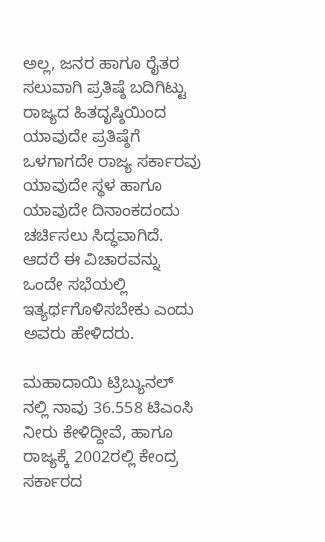ಅಲ್ಲ, ಜನರ ಹಾಗೂ ರೈತರ ಸಲುವಾಗಿ ಪ್ರತಿಷ್ಠೆ ಬದಿಗಿಟ್ಟು ರಾಜ್ಯದ ಹಿತದೃಷ್ಠಿಯಿಂದ ಯಾವುದೇ ಪ್ರತಿಷ್ಠೆಗೆ ಒಳಗಾಗದೇ ರಾಜ್ಯ ಸರ್ಕಾರವು ಯಾವುದೇ ಸ್ಥಳ ಹಾಗೂ ಯಾವುದೇ ದಿನಾಂಕದಂದು ಚರ್ಚಿಸಲು ಸಿದ್ಧವಾಗಿದೆ. ಆದರೆ ಈ ವಿಚಾರವನ್ನು ಒಂದೇ ಸಭೆಯಲ್ಲಿ ಇತ್ಯರ್ಥಗೊಳಿಸಬೇಕು ಎಂದು ಅವರು ಹೇಳಿದರು.

ಮಹಾದಾಯಿ ಟ್ರಿಬ್ಯುನಲ್ ನಲ್ಲಿ ನಾವು 36.558 ಟಿಎಂಸಿ ನೀರು ಕೇಳಿದ್ದೀವೆ, ಹಾಗೂ ರಾಜ್ಯಕ್ಕೆ 2002ರಲ್ಲಿ ಕೇಂದ್ರ ಸರ್ಕಾರದ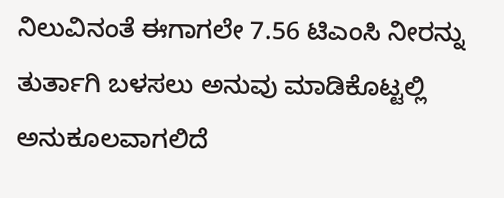ನಿಲುವಿನಂತೆ ಈಗಾಗಲೇ 7.56 ಟಿಎಂಸಿ ನೀರನ್ನು ತುರ್ತಾಗಿ ಬಳಸಲು ಅನುವು ಮಾಡಿಕೊಟ್ಟಲ್ಲಿ ಅನುಕೂಲವಾಗಲಿದೆ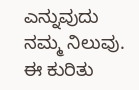ಎನ್ನುವುದು ನಮ್ಮ ನಿಲುವು. ಈ ಕುರಿತು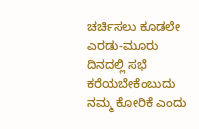ಚರ್ಚಿಸಲು ಕೂಡಲೇ ಎರಡು-ಮೂರು ದಿನದಲ್ಲಿ ಸಭೆ ಕರೆಯಬೇಕೆಂಬುದು ನಮ್ಮ ಕೋರಿಕೆ ಎಂದು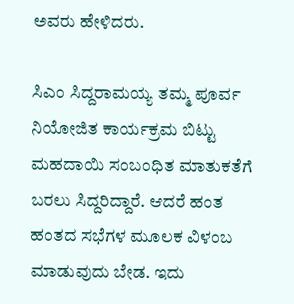ಅವರು ಹೇಳಿದರು.

ಸಿಎಂ ಸಿದ್ದರಾಮಯ್ಯ ತಮ್ಮ ಪೂರ್ವ ನಿಯೋಜಿತ ಕಾರ್ಯಕ್ರಮ ಬಿಟ್ಟು ಮಹದಾಯಿ ಸಂಬಂಧಿತ ಮಾತುಕತೆಗೆ ಬರಲು ಸಿದ್ದರಿದ್ದಾರೆ. ಆದರೆ ಹಂತ ಹಂತದ ಸಭೆಗಳ ಮೂಲಕ ವಿಳಂಬ ಮಾಡುವುದು ಬೇಡ. ಇದು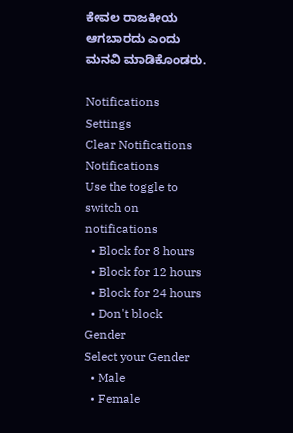ಕೇವಲ ರಾಜಕೀಯ ಆಗಬಾರದು ಎಂದು ಮನವಿ ಮಾಡಿಕೊಂಡರು.

Notifications
Settings
Clear Notifications
Notifications
Use the toggle to switch on notifications
  • Block for 8 hours
  • Block for 12 hours
  • Block for 24 hours
  • Don't block
Gender
Select your Gender
  • Male
  • Female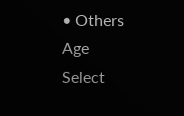• Others
Age
Select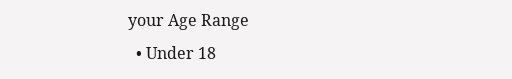your Age Range
  • Under 18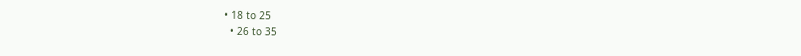• 18 to 25
  • 26 to 35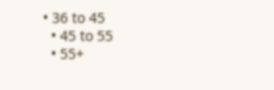• 36 to 45
  • 45 to 55
  • 55+